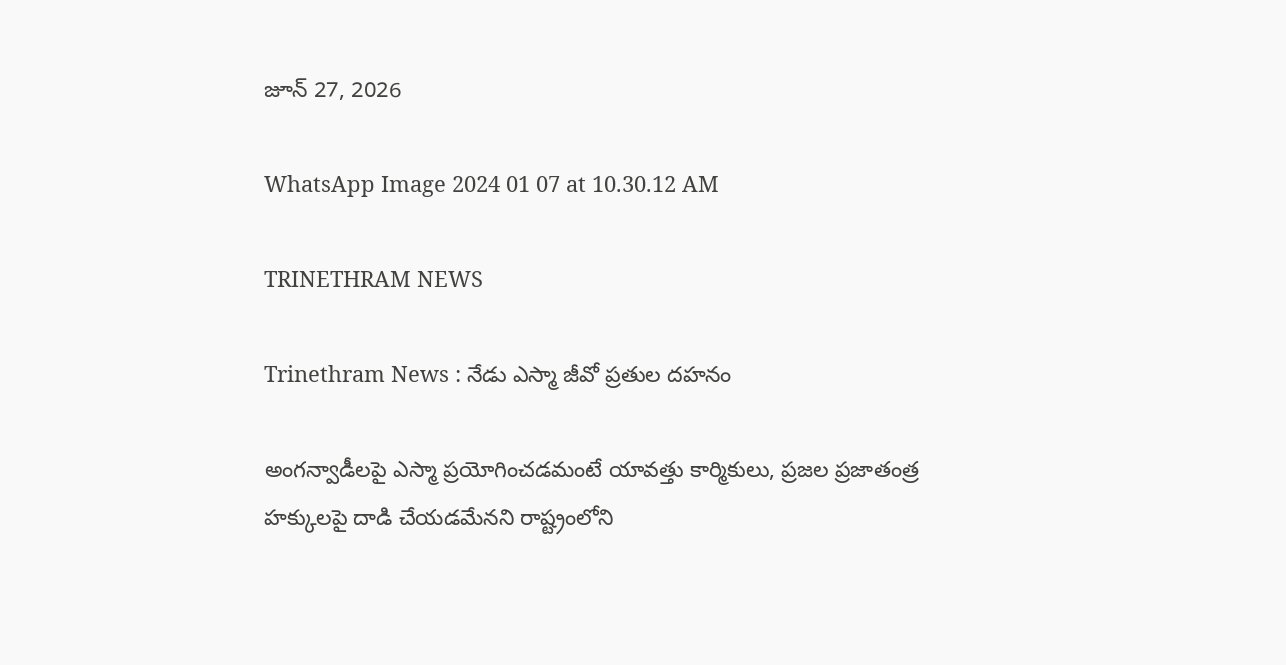జూన్ 27, 2026

WhatsApp Image 2024 01 07 at 10.30.12 AM

TRINETHRAM NEWS

Trinethram News : నేడు ఎస్మా జీవో ప్రతుల దహనం

అంగన్వాడీలపై ఎస్మా ప్రయోగించడమంటే యావత్తు కార్మికులు, ప్రజల ప్రజాతంత్ర హక్కులపై దాడి చేయడమేనని రాష్ట్రంలోని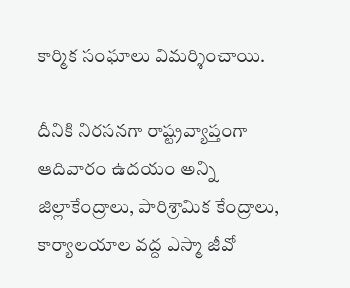కార్మిక సంఘాలు విమర్శించాయి.

దీనికి నిరసనగా రాష్ట్రవ్యాప్తంగా ఆదివారం ఉదయం అన్ని జిల్లాకేంద్రాలు, పారిశ్రామిక కేంద్రాలు, కార్యాలయాల వద్ద ఎస్మా జీవో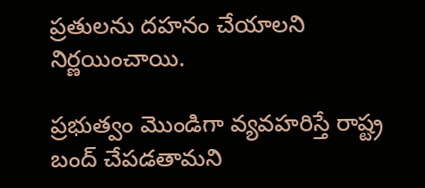ప్రతులను దహనం చేయాలని నిర్ణయించాయి.

ప్రభుత్వం మొండిగా వ్యవహరిస్తే రాష్ట్ర బంద్ చేపడతామని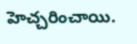హెచ్చరించాయి.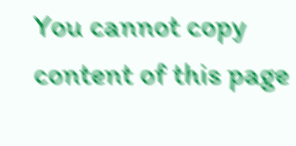You cannot copy content of this page